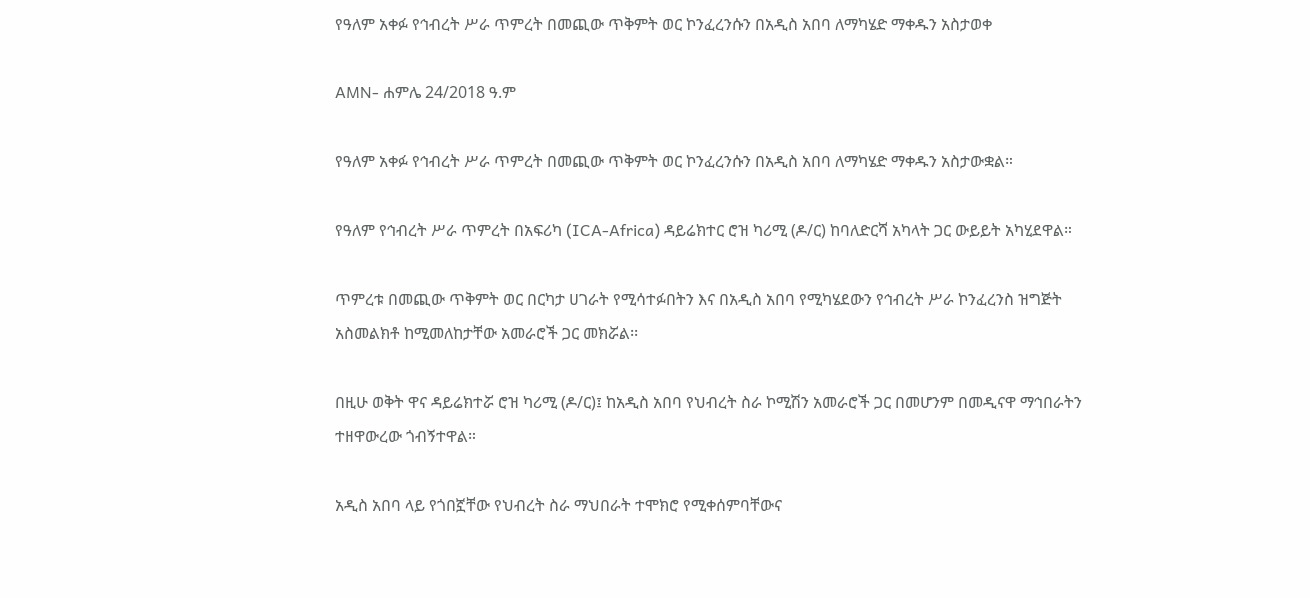የዓለም አቀፉ የኅብረት ሥራ ጥምረት በመጪው ጥቅምት ወር ኮንፈረንሱን በአዲስ አበባ ለማካሄድ ማቀዱን አስታወቀ

AMN- ሐምሌ 24/2018 ዓ.ም

የዓለም አቀፉ የኅብረት ሥራ ጥምረት በመጪው ጥቅምት ወር ኮንፈረንሱን በአዲስ አበባ ለማካሄድ ማቀዱን አስታውቋል።

የዓለም የኅብረት ሥራ ጥምረት በአፍሪካ (ICA-Africa) ዳይሬክተር ሮዝ ካሪሚ (ዶ/ር) ከባለድርሻ አካላት ጋር ውይይት አካሂደዋል።

ጥምረቱ በመጪው ጥቅምት ወር በርካታ ሀገራት የሚሳተፉበትን እና በአዲስ አበባ የሚካሄደውን የኅብረት ሥራ ኮንፈረንስ ዝግጅት አስመልክቶ ከሚመለከታቸው አመራሮች ጋር መክሯል፡፡

በዚሁ ወቅት ዋና ዳይሬክተሯ ሮዝ ካሪሚ (ዶ/ር)፤ ከአዲስ አበባ የህብረት ስራ ኮሚሽን አመራሮች ጋር በመሆንም በመዲናዋ ማኅበራትን ተዘዋውረው ጎብኝተዋል።

አዲስ አበባ ላይ የጎበኟቸው የህብረት ስራ ማህበራት ተሞክሮ የሚቀሰምባቸውና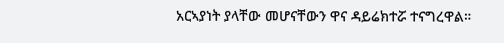አርኣያነት ያላቸው መሆናቸውን ዋና ዳይሬክተሯ ተናግረዋል።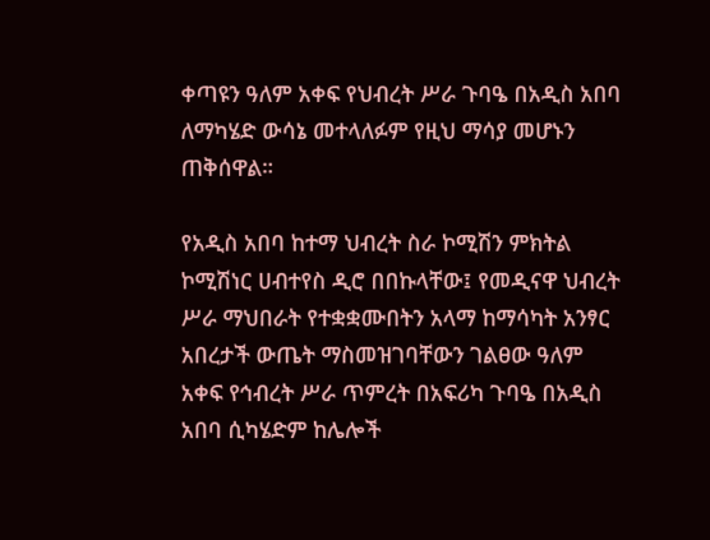ቀጣዩን ዓለም አቀፍ የህብረት ሥራ ጉባዔ በአዲስ አበባ ለማካሄድ ውሳኔ መተላለፉም የዚህ ማሳያ መሆኑን ጠቅሰዋል።

የአዲስ አበባ ከተማ ህብረት ስራ ኮሚሽን ምክትል ኮሚሽነር ሀብተየስ ዲሮ በበኩላቸው፤ የመዲናዋ ህብረት ሥራ ማህበራት የተቋቋሙበትን አላማ ከማሳካት አንፃር አበረታች ውጤት ማስመዝገባቸውን ገልፀው ዓለም አቀፍ የኅብረት ሥራ ጥምረት በአፍሪካ ጉባዔ በአዲስ አበባ ሲካሄድም ከሌሎች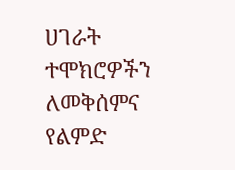ሀገራት ተሞክሮዎችን ለመቅሰምና የልምድ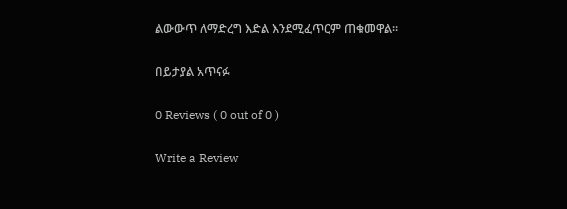ልውውጥ ለማድረግ እድል እንደሚፈጥርም ጠቁመዋል።

በይታያል አጥናፉ

0 Reviews ( 0 out of 0 )

Write a Review